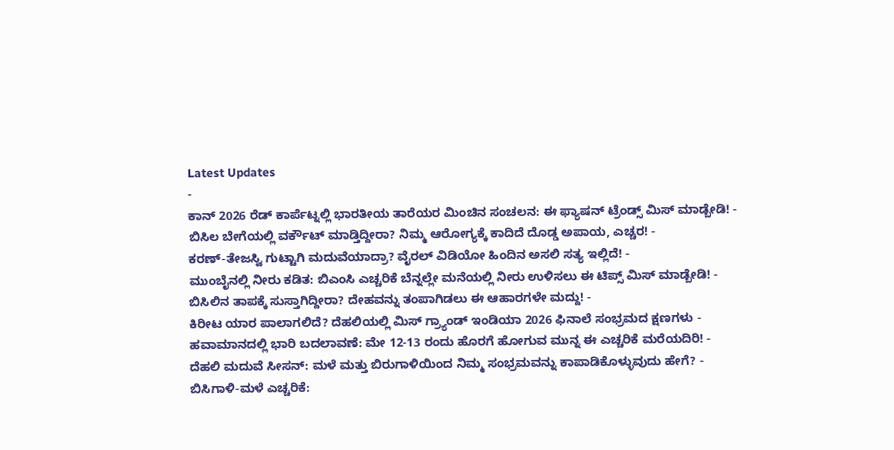Latest Updates
-
ಕಾನ್ 2026 ರೆಡ್ ಕಾರ್ಪೆಟ್ನಲ್ಲಿ ಭಾರತೀಯ ತಾರೆಯರ ಮಿಂಚಿನ ಸಂಚಲನ: ಈ ಫ್ಯಾಷನ್ ಟ್ರೆಂಡ್ಸ್ ಮಿಸ್ ಮಾಡ್ಬೇಡಿ! -
ಬಿಸಿಲ ಬೇಗೆಯಲ್ಲಿ ವರ್ಕೌಟ್ ಮಾಡ್ತಿದ್ದೀರಾ? ನಿಮ್ಮ ಆರೋಗ್ಯಕ್ಕೆ ಕಾದಿದೆ ದೊಡ್ಡ ಅಪಾಯ, ಎಚ್ಚರ! -
ಕರಣ್-ತೇಜಸ್ವಿ ಗುಟ್ಟಾಗಿ ಮದುವೆಯಾದ್ರಾ? ವೈರಲ್ ವಿಡಿಯೋ ಹಿಂದಿನ ಅಸಲಿ ಸತ್ಯ ಇಲ್ಲಿದೆ! -
ಮುಂಬೈನಲ್ಲಿ ನೀರು ಕಡಿತ: ಬಿಎಂಸಿ ಎಚ್ಚರಿಕೆ ಬೆನ್ನಲ್ಲೇ ಮನೆಯಲ್ಲಿ ನೀರು ಉಳಿಸಲು ಈ ಟಿಪ್ಸ್ ಮಿಸ್ ಮಾಡ್ಬೇಡಿ! -
ಬಿಸಿಲಿನ ತಾಪಕ್ಕೆ ಸುಸ್ತಾಗಿದ್ದೀರಾ? ದೇಹವನ್ನು ತಂಪಾಗಿಡಲು ಈ ಆಹಾರಗಳೇ ಮದ್ದು! -
ಕಿರೀಟ ಯಾರ ಪಾಲಾಗಲಿದೆ? ದೆಹಲಿಯಲ್ಲಿ ಮಿಸ್ ಗ್ರ್ಯಾಂಡ್ ಇಂಡಿಯಾ 2026 ಫಿನಾಲೆ ಸಂಭ್ರಮದ ಕ್ಷಣಗಳು -
ಹವಾಮಾನದಲ್ಲಿ ಭಾರಿ ಬದಲಾವಣೆ: ಮೇ 12-13 ರಂದು ಹೊರಗೆ ಹೋಗುವ ಮುನ್ನ ಈ ಎಚ್ಚರಿಕೆ ಮರೆಯದಿರಿ! -
ದೆಹಲಿ ಮದುವೆ ಸೀಸನ್: ಮಳೆ ಮತ್ತು ಬಿರುಗಾಳಿಯಿಂದ ನಿಮ್ಮ ಸಂಭ್ರಮವನ್ನು ಕಾಪಾಡಿಕೊಳ್ಳುವುದು ಹೇಗೆ? -
ಬಿಸಿಗಾಳಿ-ಮಳೆ ಎಚ್ಚರಿಕೆ: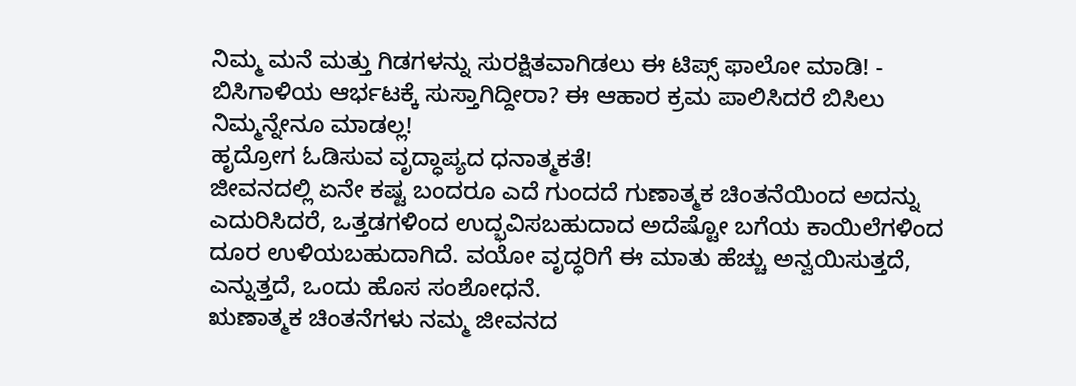ನಿಮ್ಮ ಮನೆ ಮತ್ತು ಗಿಡಗಳನ್ನು ಸುರಕ್ಷಿತವಾಗಿಡಲು ಈ ಟಿಪ್ಸ್ ಫಾಲೋ ಮಾಡಿ! -
ಬಿಸಿಗಾಳಿಯ ಆರ್ಭಟಕ್ಕೆ ಸುಸ್ತಾಗಿದ್ದೀರಾ? ಈ ಆಹಾರ ಕ್ರಮ ಪಾಲಿಸಿದರೆ ಬಿಸಿಲು ನಿಮ್ಮನ್ನೇನೂ ಮಾಡಲ್ಲ!
ಹೃದ್ರೋಗ ಓಡಿಸುವ ವೃದ್ಧಾಪ್ಯದ ಧನಾತ್ಮಕತೆ!
ಜೀವನದಲ್ಲಿ ಏನೇ ಕಷ್ಟ ಬಂದರೂ ಎದೆ ಗುಂದದೆ ಗುಣಾತ್ಮಕ ಚಿಂತನೆಯಿಂದ ಅದನ್ನು ಎದುರಿಸಿದರೆ, ಒತ್ತಡಗಳಿಂದ ಉದ್ಭವಿಸಬಹುದಾದ ಅದೆಷ್ಟೋ ಬಗೆಯ ಕಾಯಿಲೆಗಳಿಂದ ದೂರ ಉಳಿಯಬಹುದಾಗಿದೆ. ವಯೋ ವೃದ್ಧರಿಗೆ ಈ ಮಾತು ಹೆಚ್ಚು ಅನ್ವಯಿಸುತ್ತದೆ, ಎನ್ನುತ್ತದೆ, ಒಂದು ಹೊಸ ಸಂಶೋಧನೆ.
ಋಣಾತ್ಮಕ ಚಿಂತನೆಗಳು ನಮ್ಮ ಜೀವನದ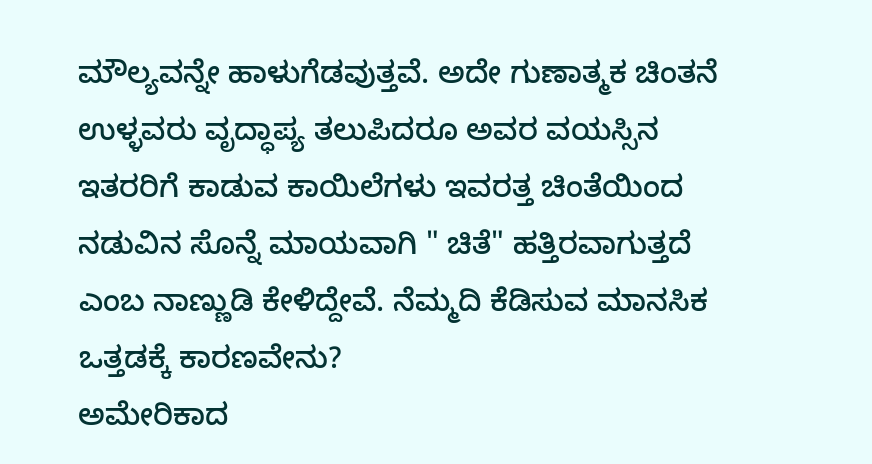ಮೌಲ್ಯವನ್ನೇ ಹಾಳುಗೆಡವುತ್ತವೆ. ಅದೇ ಗುಣಾತ್ಮಕ ಚಿಂತನೆ ಉಳ್ಳವರು ವೃದ್ಧಾಪ್ಯ ತಲುಪಿದರೂ ಅವರ ವಯಸ್ಸಿನ ಇತರರಿಗೆ ಕಾಡುವ ಕಾಯಿಲೆಗಳು ಇವರತ್ತ ಚಿಂತೆಯಿಂದ ನಡುವಿನ ಸೊನ್ನೆ ಮಾಯವಾಗಿ " ಚಿತೆ" ಹತ್ತಿರವಾಗುತ್ತದೆ ಎಂಬ ನಾಣ್ಣುಡಿ ಕೇಳಿದ್ದೇವೆ. ನೆಮ್ಮದಿ ಕೆಡಿಸುವ ಮಾನಸಿಕ ಒತ್ತಡಕ್ಕೆ ಕಾರಣವೇನು?
ಅಮೇರಿಕಾದ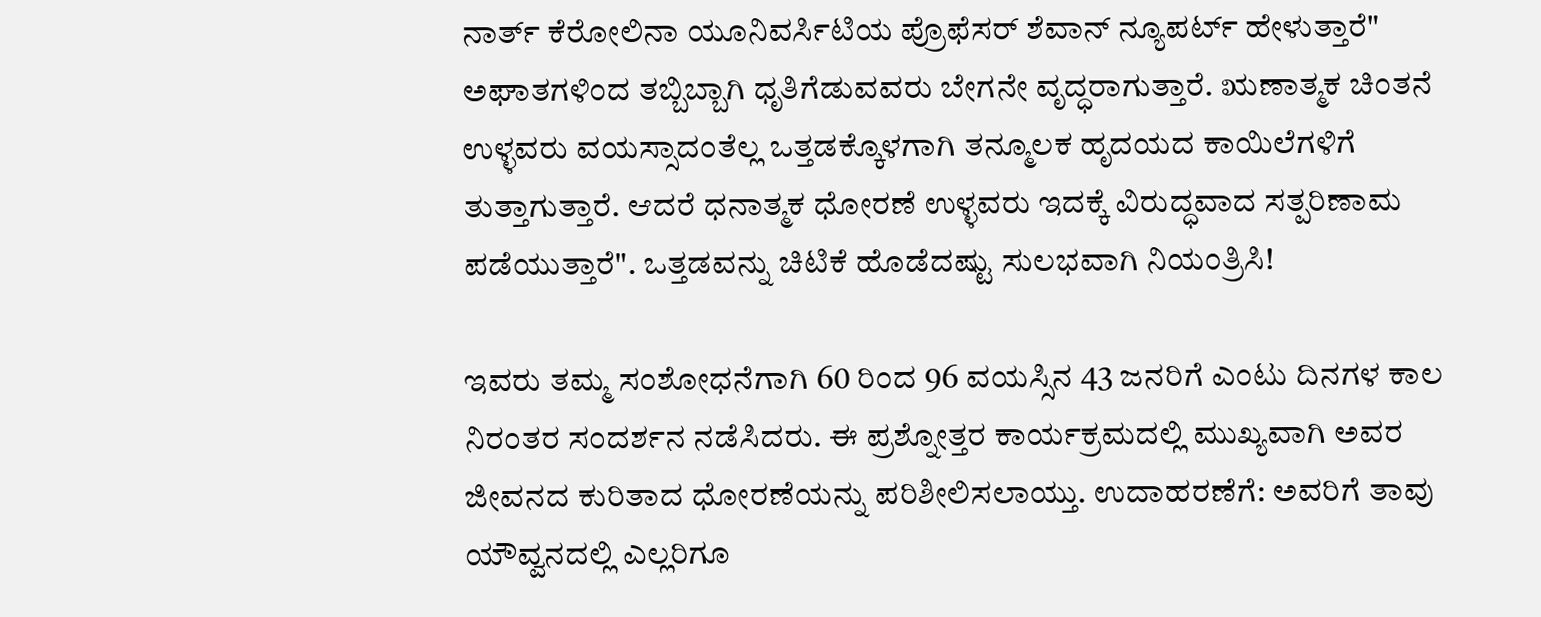ನಾರ್ತ್ ಕೆರೋಲಿನಾ ಯೂನಿವರ್ಸಿಟಿಯ ಪ್ರೊಫೆಸರ್ ಶೆವಾನ್ ನ್ಯೂಪರ್ಟ್ ಹೇಳುತ್ತಾರೆ" ಅಘಾತಗಳಿಂದ ತಬ್ಬಿಬ್ಬಾಗಿ ಧೃತಿಗೆಡುವವರು ಬೇಗನೇ ವೃದ್ಧರಾಗುತ್ತಾರೆ. ಋಣಾತ್ಮಕ ಚಿಂತನೆ ಉಳ್ಳವರು ವಯಸ್ಸಾದಂತೆಲ್ಲ ಒತ್ತಡಕ್ಕೊಳಗಾಗಿ ತನ್ಮೂಲಕ ಹೃದಯದ ಕಾಯಿಲೆಗಳಿಗೆ ತುತ್ತಾಗುತ್ತಾರೆ. ಆದರೆ ಧನಾತ್ಮಕ ಧೋರಣೆ ಉಳ್ಳವರು ಇದಕ್ಕೆ ವಿರುದ್ಧವಾದ ಸತ್ಪರಿಣಾಮ ಪಡೆಯುತ್ತಾರೆ". ಒತ್ತಡವನ್ನು ಚಿಟಿಕೆ ಹೊಡೆದಷ್ಟು ಸುಲಭವಾಗಿ ನಿಯಂತ್ರಿಸಿ!

ಇವರು ತಮ್ಮ ಸಂಶೋಧನೆಗಾಗಿ 60 ರಿಂದ 96 ವಯಸ್ಸಿನ 43 ಜನರಿಗೆ ಎಂಟು ದಿನಗಳ ಕಾಲ ನಿರಂತರ ಸಂದರ್ಶನ ನಡೆಸಿದರು. ಈ ಪ್ರಶ್ನೋತ್ತರ ಕಾರ್ಯಕ್ರಮದಲ್ಲಿ ಮುಖ್ಯವಾಗಿ ಅವರ ಜೀವನದ ಕುರಿತಾದ ಧೋರಣೆಯನ್ನು ಪರಿಶೀಲಿಸಲಾಯ್ತು. ಉದಾಹರಣೆಗೆ: ಅವರಿಗೆ ತಾವು ಯೌವ್ವನದಲ್ಲಿ ಎಲ್ಲರಿಗೂ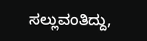ಸಲ್ಲುವಂತಿದ್ದು,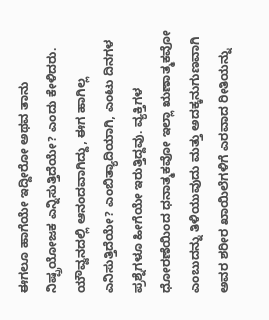ಈಗಲೂ ಹಾಗೆಯೇ ಇದ್ದೀರೋ ಅಥವ ತಾನು ನಿಷ್ಪ್ರಯೋಜಕ ಎನ್ನಿಸುತ್ತಿದೆಯೇ? ಎಂದು ಕೇಳಿದರು.
ಯೌವ್ವನದಲ್ಲಿ ಆನಂದವಾಗಿದ್ದು, ಈಗ ಹಾಗಿಲ್ಲ ಎನಿಸುತ್ತಿದೆಯೇ? ಎಂಬಿತ್ಯಾದಿಯಾಗಿ, ಎಂಟು ದಿನಗಳ ಪ್ರಶ್ನೆಗಳೂ ಹೀಗೆಯೇ ಇರುತ್ತಿದ್ದವು. ವ್ಯಕ್ತಿಗಳ ಧೋರಣೆಯಿಂದ ಧನಾತ್ಮಕವೋ ಇಲ್ಲಾ ಋಣಾತ್ಮಕವೋ ಎಂಬುದನ್ನು ತಿಳಿಯುವುದು ಮತ್ತು ಅದಕ್ಕನುಗುಣವಾಗಿ ಅವರ ಶರೀರ ಖಾಯಿಲೆಗಳಿಗೆ ಎರವಾದ ರೀತಿಯನ್ನು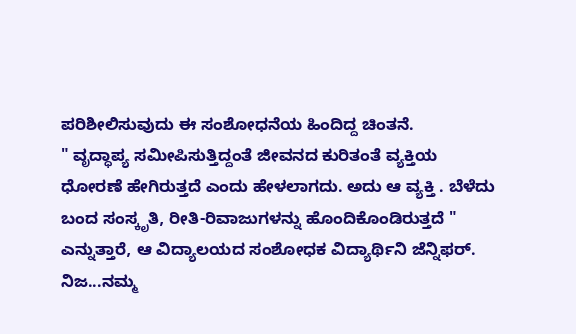ಪರಿಶೀಲಿಸುವುದು ಈ ಸಂಶೋಧನೆಯ ಹಿಂದಿದ್ದ ಚಿಂತನೆ.
" ವೃದ್ಧಾಪ್ಯ ಸಮೀಪಿಸುತ್ತಿದ್ದಂತೆ ಜೀವನದ ಕುರಿತಂತೆ ವ್ಯಕ್ತಿಯ ಧೋರಣೆ ಹೇಗಿರುತ್ತದೆ ಎಂದು ಹೇಳಲಾಗದು. ಅದು ಆ ವ್ಯಕ್ತಿ . ಬೆಳೆದು ಬಂದ ಸಂಸ್ಕೃತಿ, ರೀತಿ-ರಿವಾಜುಗಳನ್ನು ಹೊಂದಿಕೊಂಡಿರುತ್ತದೆ " ಎನ್ನುತ್ತಾರೆ, ಆ ವಿದ್ಯಾಲಯದ ಸಂಶೋಧಕ ವಿದ್ಯಾರ್ಥಿನಿ ಜೆನ್ನಿಫರ್.
ನಿಜ...ನಮ್ಮ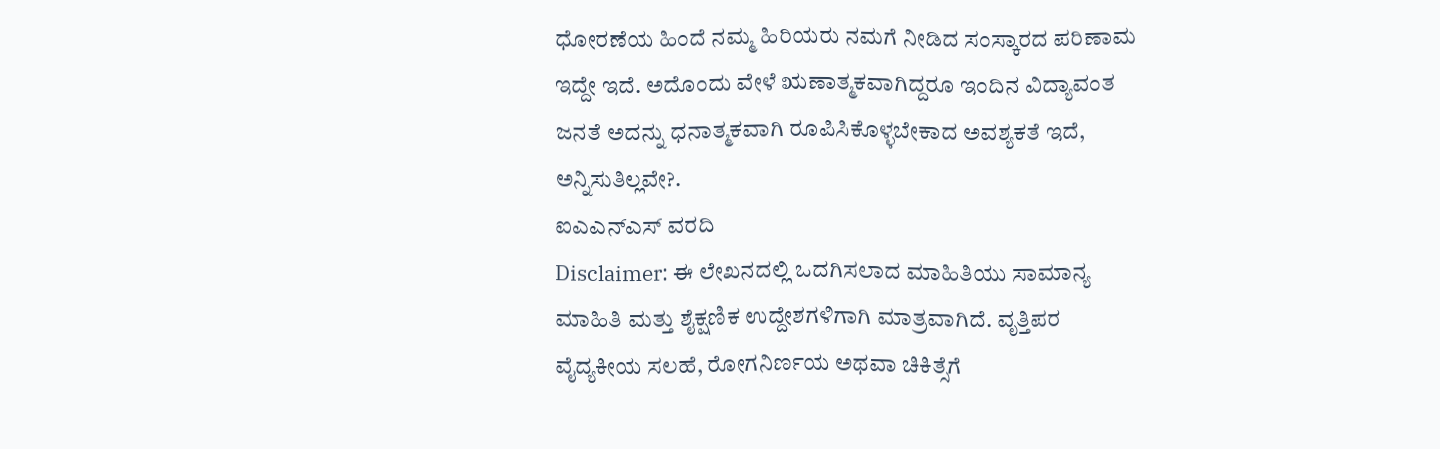ಧೋರಣೆಯ ಹಿಂದೆ ನಮ್ಮ ಹಿರಿಯರು ನಮಗೆ ನೀಡಿದ ಸಂಸ್ಕಾರದ ಪರಿಣಾಮ ಇದ್ದೇ ಇದೆ. ಅದೊಂದು ವೇಳೆ ಋಣಾತ್ಮಕವಾಗಿದ್ದರೂ ಇಂದಿನ ವಿದ್ಯಾವಂತ ಜನತೆ ಅದನ್ನು ಧನಾತ್ಮಕವಾಗಿ ರೂಪಿಸಿಕೊಳ್ಳಬೇಕಾದ ಅವಶ್ಯಕತೆ ಇದೆ, ಅನ್ನಿಸುತಿಲ್ಲವೇ?.
ಐಎಎನ್ಎಸ್ ವರದಿ
Disclaimer: ಈ ಲೇಖನದಲ್ಲಿ ಒದಗಿಸಲಾದ ಮಾಹಿತಿಯು ಸಾಮಾನ್ಯ ಮಾಹಿತಿ ಮತ್ತು ಶೈಕ್ಷಣಿಕ ಉದ್ದೇಶಗಳಿಗಾಗಿ ಮಾತ್ರವಾಗಿದೆ. ವೃತ್ತಿಪರ ವೈದ್ಯಕೀಯ ಸಲಹೆ, ರೋಗನಿರ್ಣಯ ಅಥವಾ ಚಿಕಿತ್ಸೆಗೆ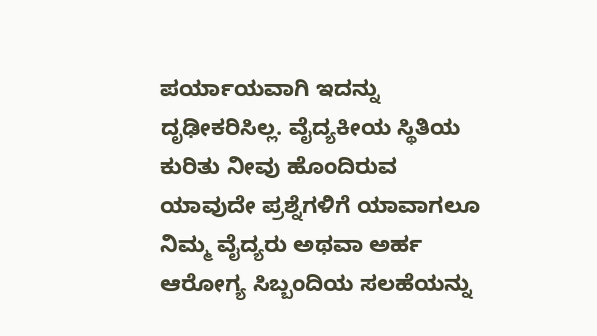ಪರ್ಯಾಯವಾಗಿ ಇದನ್ನು ದೃಢೀಕರಿಸಿಲ್ಲ. ವೈದ್ಯಕೀಯ ಸ್ಥಿತಿಯ ಕುರಿತು ನೀವು ಹೊಂದಿರುವ ಯಾವುದೇ ಪ್ರಶ್ನೆಗಳಿಗೆ ಯಾವಾಗಲೂ ನಿಮ್ಮ ವೈದ್ಯರು ಅಥವಾ ಅರ್ಹ ಆರೋಗ್ಯ ಸಿಬ್ಬಂದಿಯ ಸಲಹೆಯನ್ನು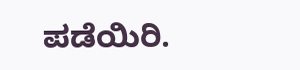ಪಡೆಯಿರಿ.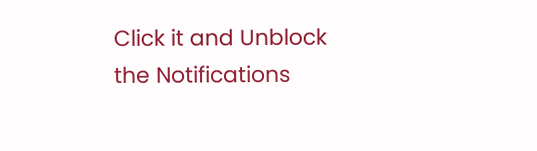Click it and Unblock the Notifications